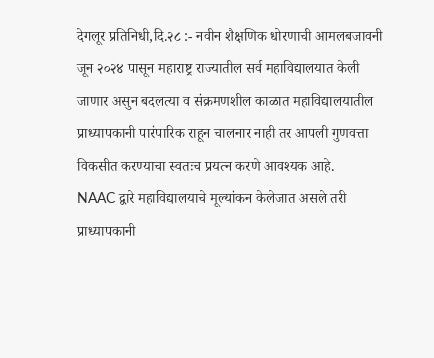देगलूर प्रतिनिधी,दि.२८ :- नवीन शैक्षणिक धोरणाची आमलबजावनी जून २०२४ पासून महाराष्ट्र राज्यातील सर्व महाविद्यालयात केली जाणार असुन बदलत्या व संक्रमणशील काळात महाविद्यालयातील प्राध्यापकानी पारंपारिक राहून चालनार नाही तर आपली गुणवत्ता विकसीत करण्याचा स्वतःच प्रयत्न करणे आवश्यक आहे.
NAAC द्वारे महाविद्यालयाचे मूल्यांकन केलेजात असले तरी प्राध्यापकानी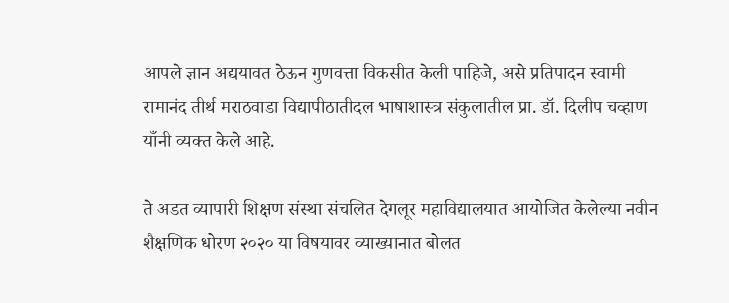आपले ज्ञान अद्ययावत ठेऊन गुणवत्ता विकसीत केली पाहिजे, असे प्रतिपादन स्वामी रामानंद तीर्थ मराठवाडा विद्यापीठातीदल भाषाशास्त्र संकुलातील प्रा. डॉ. दिलीप चव्हाण याँनी व्यक्त केले आहे.

ते अडत व्यापारी शिक्षण संस्था संचलित देगलूर महाविद्यालयात आयोजित केलेल्या नवीन शैक्षणिक धोरण २०२० या विषयावर व्याख्यानात बोलत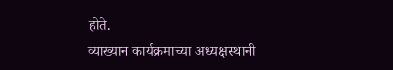होते.
व्याख्यान कार्यक्रमाच्या अध्यक्षस्थानी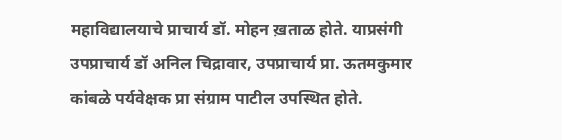महाविद्यालयाचे प्राचार्य डॉ. मोहन ख़ताळ होते. याप्रसंगी उपप्राचार्य डॉ अनिल चिद्रावार, उपप्राचार्य प्रा. ऊतमकुमार कांबळे पर्यवेक्षक प्रा संग्राम पाटील उपस्थित होते.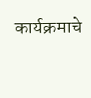कार्यक्रमाचे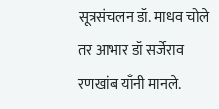सूत्रसंचलन डॉ. माधव चोले तर आभार डॉ सर्जेराव रणखांब याँनी मानले.